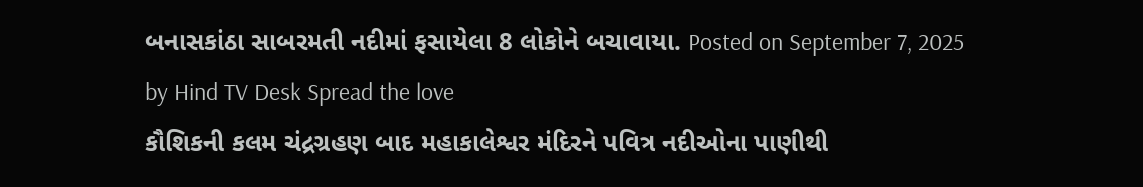બનાસકાંઠા સાબરમતી નદીમાં ફસાયેલા 8 લોકોને બચાવાયા. Posted on September 7, 2025 by Hind TV Desk Spread the love
કૌશિકની કલમ ચંદ્રગ્રહણ બાદ મહાકાલેશ્વર મંદિરને પવિત્ર નદીઓના પાણીથી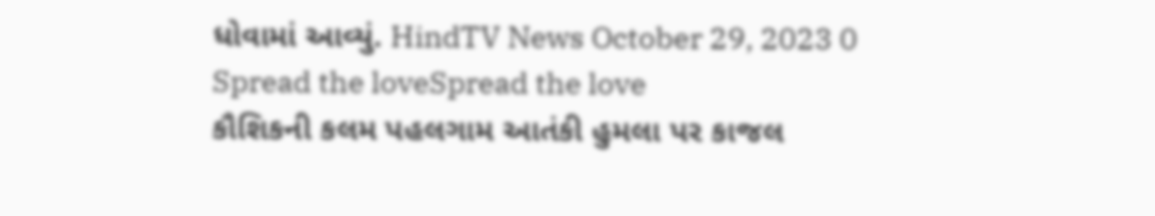ધોવામાં આવ્યું. HindTV News October 29, 2023 0 Spread the loveSpread the love
કૌશિકની કલમ પહલગામ આતંકી હુમલા પર કાજલ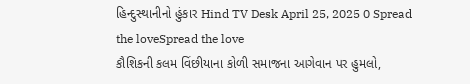હિન્દુસ્થાનીનો હુંકાર Hind TV Desk April 25, 2025 0 Spread the loveSpread the love
કૌશિકની કલમ વિંછીયાના કોળી સમાજના આગેવાન પર હુમલો,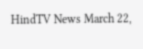HindTV News March 22,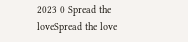2023 0 Spread the loveSpread the love